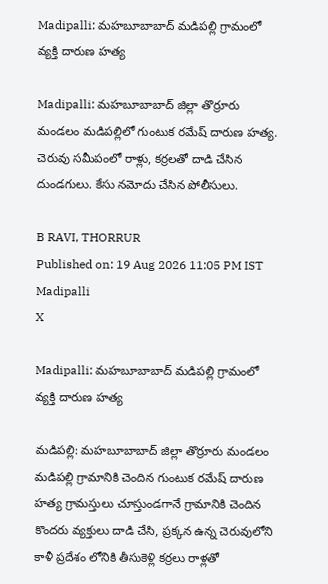Madipalli: మహబూబాబాద్ మడిపల్లి గ్రామంలో వ్యక్తి దారుణ హత్య

Madipalli: మహబూబాబాద్ జిల్లా తొర్రూరు మండలం మడిపల్లిలో గుంటుక రమేష్ దారుణ హత్య. చెరువు సమీపంలో రాళ్లు, కర్రలతో దాడి చేసిన దుండగులు. కేసు నమోదు చేసిన పోలీసులు.

B RAVI, THORRUR
Published on: 19 Aug 2026 11:05 PM IST
Madipalli
X

Madipalli: మహబూబాబాద్ మడిపల్లి గ్రామంలో వ్యక్తి దారుణ హత్య

మడిపల్లి: మహబూబాబాద్ జిల్లా తొర్రూరు మండలం మడిపల్లి గ్రామానికి చెందిన గుంటుక రమేష్ దారుణ హత్య గ్రామస్తులు చూస్తుండగానే గ్రామానికి చెందిన కొందరు వ్యక్తులు దాడి చేసి, ప్రక్కన ఉన్న చెరువులోని కాళీ ప్రదేశం లోనికి తీసుకెళ్లి కర్రలు రాళ్లతో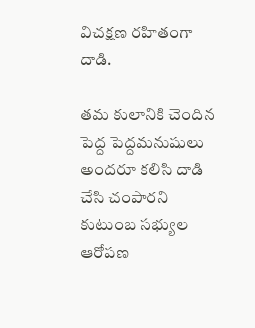విచక్షణ రహితంగా దాడి.

తమ కులానికి చెందిన పెద్ద పెద్దమనుషులు అందరూ కలిసి దాడి చేసి చంపారని కుటుంబ సభ్యుల ఆరోపణ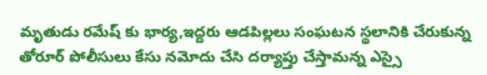మృతుడు రమేష్ కు భార్య,ఇద్దరు ఆడపిల్లలు సంఘటన స్థలానికి చేరుకున్న తోరూర్ పోలీసులు కేసు నమోదు చేసి దర్యాప్తు చేస్తామన్న ఎస్సై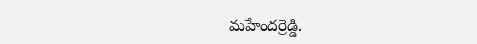మహేందర్రెడ్డి.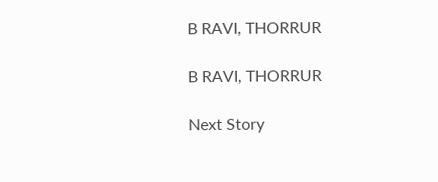B RAVI, THORRUR

B RAVI, THORRUR

Next Story